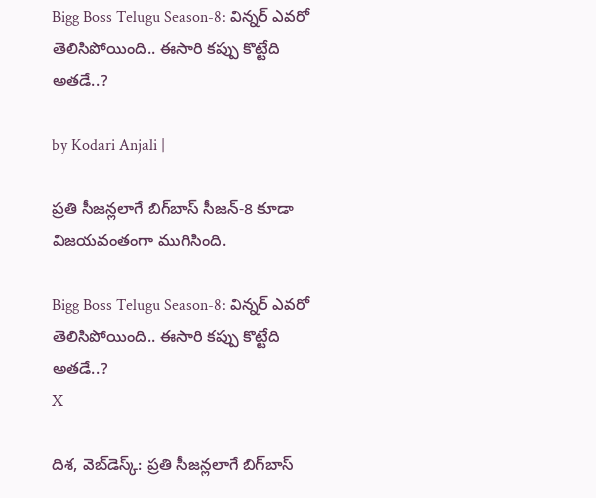Bigg Boss Telugu Season-8: విన్నర్ ఎవరో తెలిసిపోయింది.. ఈసారి కప్పు కొట్టేది అతడే..?

by Kodari Anjali |

ప్రతి సీజన్లలాగే బిగ్‌బాస్ సీజన్-8 కూడా విజయవంతంగా ముగిసింది.

Bigg Boss Telugu Season-8: విన్నర్ ఎవరో తెలిసిపోయింది.. ఈసారి కప్పు కొట్టేది అతడే..?
X

దిశ, వెబ్‌డెస్క్: ప్రతి సీజన్లలాగే బిగ్‌బాస్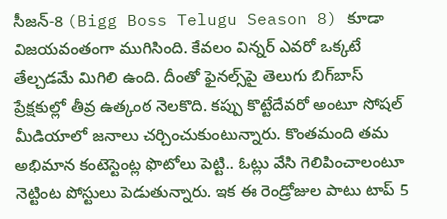సీజన్-8 (Bigg Boss Telugu Season 8) కూడా విజయవంతంగా ముగిసింది. కేవలం విన్నర్ ఎవరో ఒక్కటే తేల్చడమే మిగిలి ఉంది. దీంతో ఫైనల్స్‌పై తెలుగు బిగ్‌బాస్ ప్రేక్షకుల్లో తీవ్ర ఉత్కంఠ నెలకొది. కప్పు కొట్టేదేవరో అంటూ సోషల్ మీడియాలో జనాలు చర్చించుకుంటున్నారు. కొంతమంది తమ అభిమాన కంటెస్టెంట్ల ఫొటోలు పెట్టి.. ఓట్లు వేసి గెలిపించాలంటూ నెట్టింట పోస్టులు పెడుతున్నారు. ఇక ఈ రెండ్రోజుల పాటు టాప్ 5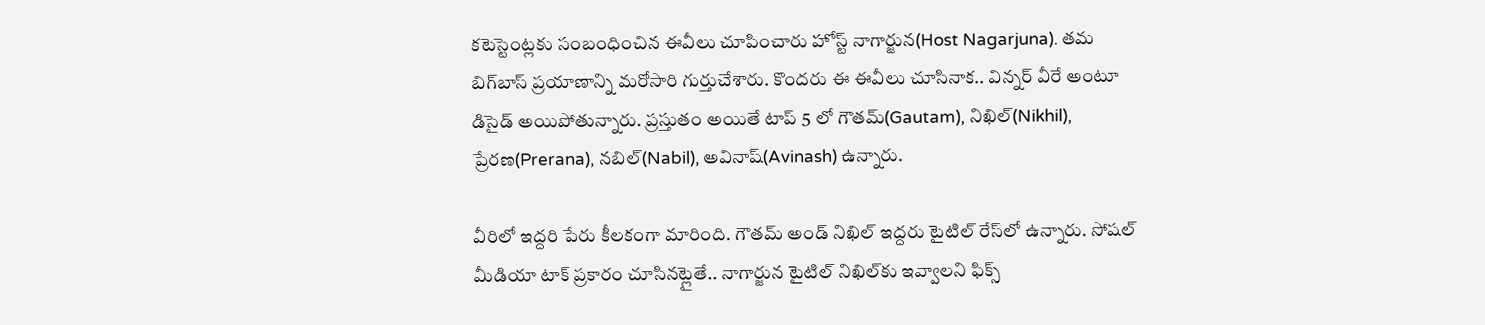కటెస్టెంట్లకు సంబంధించిన ఈవీలు చూపించారు హోస్ట్ నాగార్జున(Host Nagarjuna). తమ బిగ్‌బాస్ ప్రయాణాన్ని మరోసారి గుర్తుచేశారు. కొందరు ఈ ఈవీలు చూసినాక.. విన్నర్ వీరే అంటూ డిసైడ్ అయిపోతున్నారు. ప్రస్తుతం అయితే టాప్ 5 లో గౌతమ్(Gautam), నిఖిల్(Nikhil), ప్రేరణ(Prerana), నబిల్(Nabil), అవినాష్(Avinash) ఉన్నారు.

వీరిలో ఇద్దరి పేరు కీలకంగా మారింది. గౌతమ్ అండ్ నిఖిల్ ఇద్దరు టైటిల్ రేస్‌లో ఉన్నారు. సోషల్ మీడియా టాక్ ప్రకారం చూసినట్లైతే.. నాగార్జున టైటిల్ నిఖిల్‌కు ఇవ్వాలని ఫిక్స్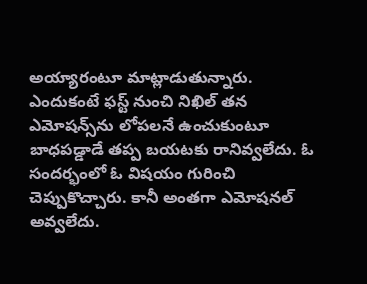అయ్యారంటూ మాట్లాడుతున్నారు. ఎందుకంటే ఫస్ట్ నుంచి నిఖిల్ తన ఎమోషన్స్‌ను లోపలనే ఉంచుకుంటూ బాధపడ్డాడే తప్ప బయటకు రానివ్వలేదు. ఓ సందర్భంలో ఓ విషయం గురించి చెప్పుకొచ్చారు. కానీ అంతగా ఎమోషనల్ అవ్వలేదు.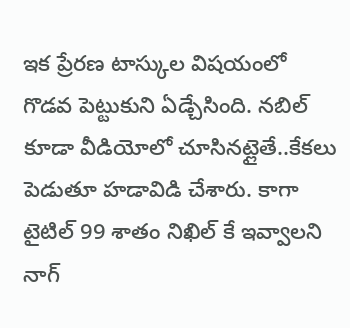ఇక ప్రేరణ టాస్కుల విషయంలో గొడవ పెట్టుకుని ఏడ్చేసింది. నబిల్ కూడా వీడియోలో చూసినట్లైతే..కేకలు పెడుతూ హడావిడి చేశారు. కాగా టైటిల్ 99 శాతం నిఖిల్ కే ఇవ్వాలని నాగ్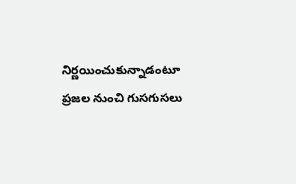నిర్ణయించుకున్నాడంటూ ప్రజల నుంచి గుసగుసలు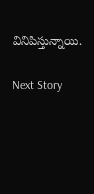వినిపిస్తున్నాయి.

Next Story